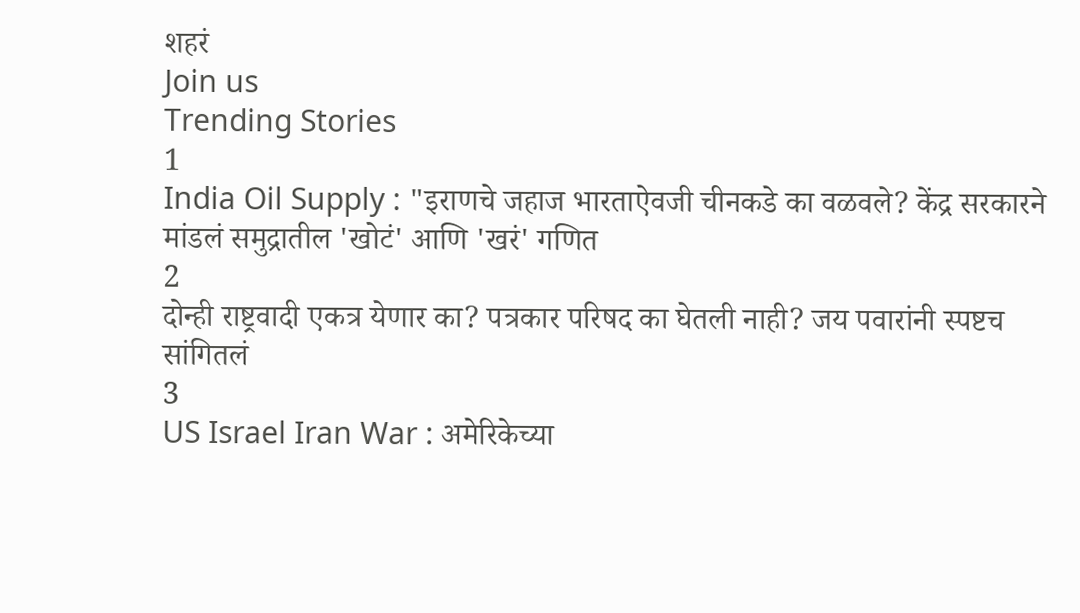शहरं
Join us
Trending Stories
1
India Oil Supply : "इराणचे जहाज भारताऐवजी चीनकडे का वळवले? केंद्र सरकारने मांडलं समुद्रातील 'खोटं' आणि 'खरं' गणित
2
दोन्ही राष्ट्रवादी एकत्र येणार का? पत्रकार परिषद का घेतली नाही? जय पवारांनी स्पष्टच सांगितलं
3
US Israel Iran War : अमेरिकेच्या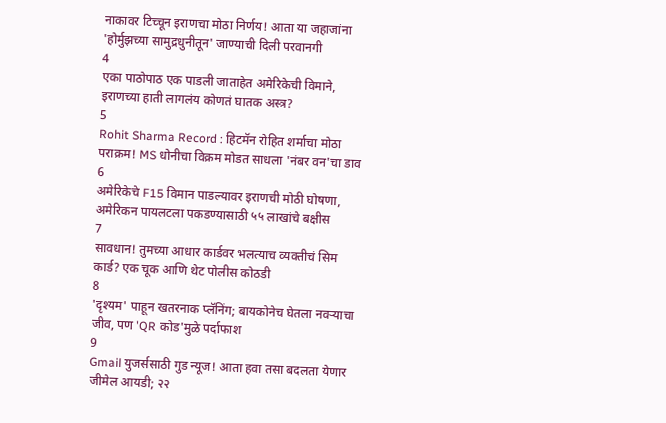नाकावर टिच्चून इराणचा मोठा निर्णय! आता या जहाजांना 'होर्मुझच्या सामुद्रधुनीतून' जाण्याची दिली परवानगी
4
एका पाठोपाठ एक पाडली जाताहेत अमेरिकेची विमाने, इराणच्या हाती लागलंय कोणतं घातक अस्त्र?
5
Rohit Sharma Record : हिटमॅन रोहित शर्माचा मोठा पराक्रम! MS धोनीचा विक्रम मोडत साधला 'नंबर वन'चा डाव
6
अमेरिकेचे F15 विमान पाडल्यावर इराणची मोठी घोषणा, अमेरिकन पायलटला पकडण्यासाठी ५५ लाखांचे बक्षीस
7
सावधान! तुमच्या आधार कार्डवर भलत्याच व्यक्तीचं सिम कार्ड? एक चूक आणि थेट पोलीस कोठडी
8
'दृश्यम' पाहून खतरनाक प्लॅनिंग; बायकोनेच घेतला नवऱ्याचा जीव, पण 'QR कोड'मुळे पर्दाफाश
9
Gmail युजर्ससाठी गुड न्यूज! आता हवा तसा बदलता येणार जीमेल आयडी; २२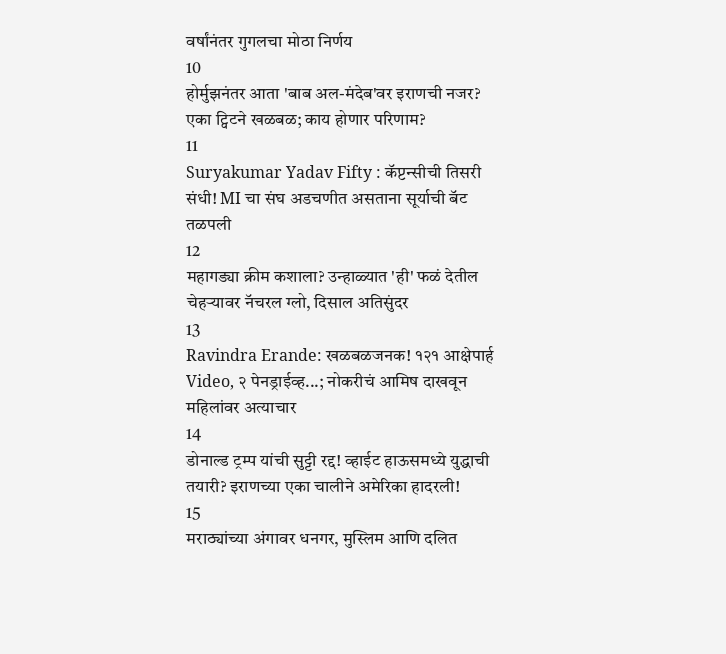वर्षांनंतर गुगलचा मोठा निर्णय
10
होर्मुझनंतर आता 'बाब अल-मंदेब'वर इराणची नजर? एका ट्विटने खळबळ; काय होणार परिणाम?
11
Suryakumar Yadav Fifty : कॅप्टन्सीची तिसरी संधी! MI चा संघ अडचणीत असताना सूर्याची बॅट तळपली
12
महागड्या क्रीम कशाला? उन्हाळ्यात 'ही' फळं देतील चेहऱ्यावर नॅचरल ग्लो, दिसाल अतिसुंदर
13
Ravindra Erande: खळबळजनक! १२१ आक्षेपार्ह Video, २ पेनड्राईव्ह...; नोकरीचं आमिष दाखवून महिलांवर अत्याचार
14
डोनाल्ड ट्रम्प यांची सुट्टी रद्द! व्हाईट हाऊसमध्ये युद्धाची तयारी? इराणच्या एका चालीने अमेरिका हादरली!
15
मराठ्यांच्या अंगावर धनगर, मुस्लिम आणि दलित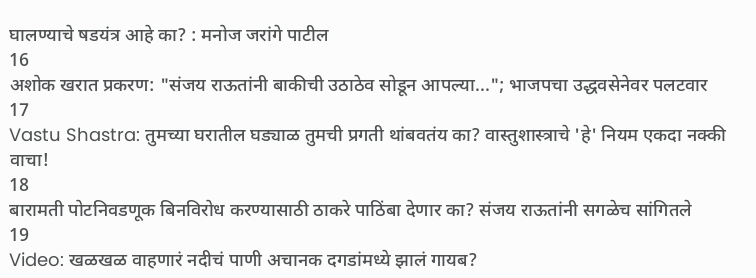घालण्याचे षडयंत्र आहे का? : मनोज जरांगे पाटील
16
अशोक खरात प्रकरण: "संजय राऊतांनी बाकीची उठाठेव सोडून आपल्या..."; भाजपचा उद्धवसेनेवर पलटवार
17
Vastu Shastra: तुमच्या घरातील घड्याळ तुमची प्रगती थांबवतंय का? वास्तुशास्त्राचे 'हे' नियम एकदा नक्की वाचा!
18
बारामती पोटनिवडणूक बिनविरोध करण्यासाठी ठाकरे पाठिंबा देणार का? संजय राऊतांनी सगळेच सांगितले
19
Video: खळखळ वाहणारं नदीचं पाणी अचानक दगडांमध्ये झालं गायब?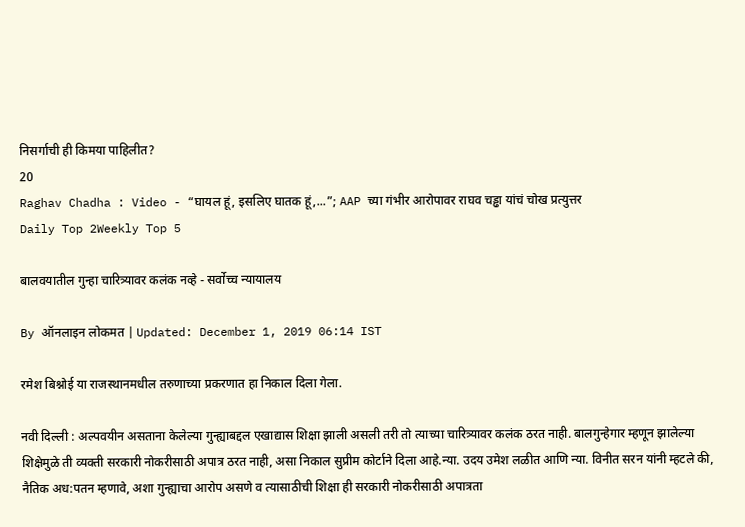निसर्गाची ही किमया पाहिलीत?
20
Raghav Chadha : Video - “घायल हूं, इसलिए घातक हूं,...”; AAP च्या गंभीर आरोपावर राघव चड्ढा यांचं चोख प्रत्युत्तर
Daily Top 2Weekly Top 5

बालवयातील गुन्हा चारित्र्यावर कलंक नव्हे - सर्वोच्च न्यायालय

By ऑनलाइन लोकमत | Updated: December 1, 2019 06:14 IST

रमेश बिश्नोई या राजस्थानमधील तरुणाच्या प्रकरणात हा निकाल दिला गेला.

नवी दिल्ली : अल्पवयीन असताना केलेल्या गुन्ह्याबद्दल एखाद्यास शिक्षा झाली असली तरी तो त्याच्या चारित्र्यावर कलंक ठरत नाही. बालगुन्हेगार म्हणून झालेल्या शिक्षेमुळे ती व्यक्ती सरकारी नोकरीसाठी अपात्र ठरत नाही, असा निकाल सुप्रीम कोर्टाने दिला आहे.न्या. उदय उमेश लळीत आणि न्या. विनीत सरन यांनी म्हटले की, नैतिक अध:पतन म्हणावे, अशा गुन्ह्याचा आरोप असणे व त्यासाठीची शिक्षा ही सरकारी नोकरीसाठी अपात्रता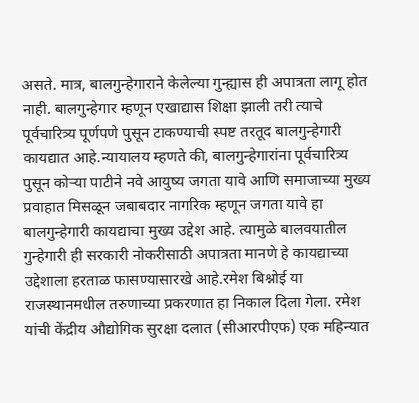असते. मात्र, बालगुन्हेगाराने केलेल्या गुन्ह्यास ही अपात्रता लागू होत नाही. बालगुन्हेगार म्हणून एखाद्यास शिक्षा झाली तरी त्याचे पूर्वचारित्र्य पूर्णपणे पुसून टाकण्याची स्पष्ट तरतूद बालगुन्हेगारी कायद्यात आहे.न्यायालय म्हणते की, बालगुन्हेगारांना पूर्वचारित्र्य पुसून कोऱ्या पाटीने नवे आयुष्य जगता यावे आणि समाजाच्या मुख्य प्रवाहात मिसळून जबाबदार नागरिक म्हणून जगता यावे हा बालगुन्हेगारी कायद्याचा मुख्य उद्देश आहे. त्यामुळे बालवयातील गुन्हेगारी ही सरकारी नोकरीसाठी अपात्रता मानणे हे कायद्याच्या उद्देशाला हरताळ फासण्यासारखे आहे.रमेश बिश्नोई या राजस्थानमधील तरुणाच्या प्रकरणात हा निकाल दिला गेला. रमेश यांची केंद्रीय औद्योगिक सुरक्षा दलात (सीआरपीएफ) एक महिन्यात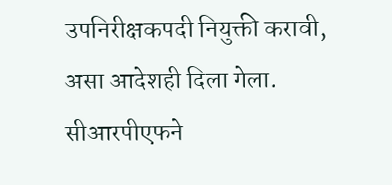उपनिरीक्षकपदी नियुक्ती करावी, असा आदेशही दिला गेला. सीआरपीएफने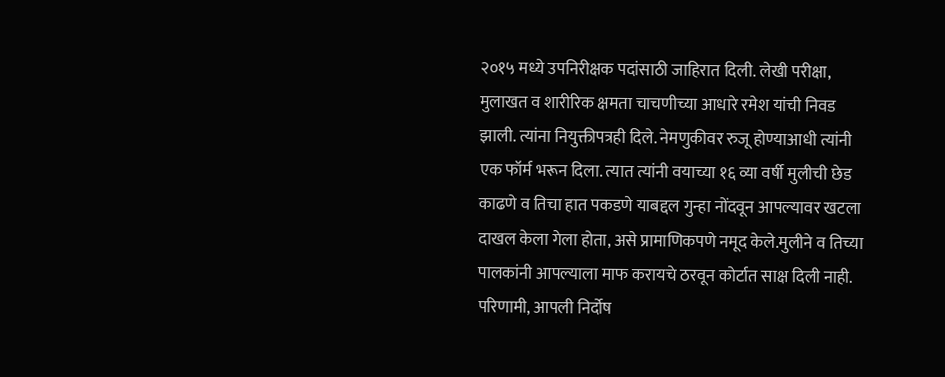२०१५ मध्ये उपनिरीक्षक पदांसाठी जाहिरात दिली. लेखी परीक्षा, मुलाखत व शारीरिक क्षमता चाचणीच्या आधारे रमेश यांची निवड झाली. त्यांना नियुक्तीपत्रही दिले. नेमणुकीवर रुजू होण्याआधी त्यांनी एक फॉर्म भरून दिला. त्यात त्यांनी वयाच्या १६ व्या वर्षी मुलीची छेड काढणे व तिचा हात पकडणे याबद्दल गुन्हा नोंदवून आपल्यावर खटला दाखल केला गेला होता, असे प्रामाणिकपणे नमूद केले.मुलीने व तिच्या पालकांनी आपल्याला माफ करायचे ठरवून कोर्टात साक्ष दिली नाही. परिणामी, आपली निर्दोष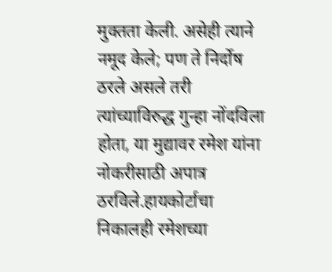मुक्तता केली. असेही त्याने नमूद केले; पण ते निर्दोष ठरले असले तरी त्यांच्याविरुद्ध गुन्हा नोंदविला होता, या मुद्यावर रमेश यांना नोकरीसाठी अपात्र ठरविले.हायकोर्टाचा निकालही रमेशच्या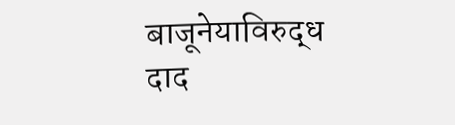बाजूनेयाविरुद्ध दाद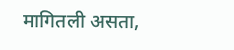मागितली असता,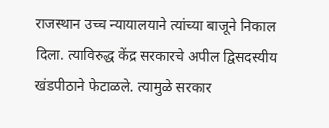राजस्थान उच्च न्यायालयाने त्यांच्या बाजूने निकाल दिला. त्याविरुद्ध केंद्र सरकारचे अपील द्विसदस्यीय खंडपीठाने फेटाळले. त्यामुळे सरकार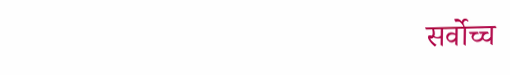सर्वोच्च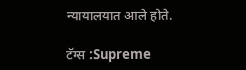न्यायालयात आले होते.

टॅग्स :Supreme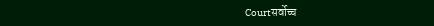Courtसर्वोच्च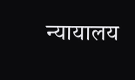न्यायालय